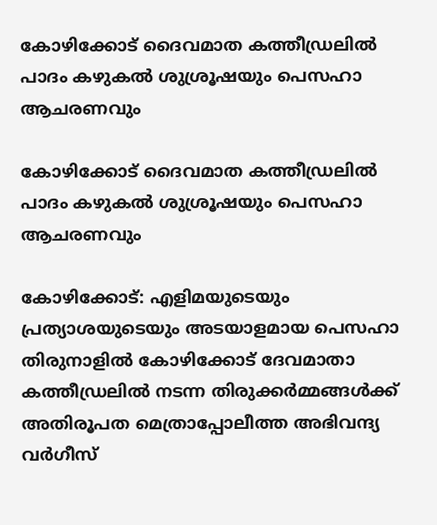കോഴിക്കോട് ദൈവമാത കത്തീഡ്രലില്‍ പാദം കഴുകല്‍ ശുശ്രൂഷയും പെസഹാ ആചരണവും

കോഴിക്കോട് ദൈവമാത കത്തീഡ്രലില്‍ പാദം കഴുകല്‍ ശുശ്രൂഷയും പെസഹാ ആചരണവും

കോഴിക്കോട്: എളിമയുടെയും പ്രത്യാശയുടെയും അടയാളമായ പെസഹാ തിരുനാളില്‍ കോഴിക്കോട് ദേവമാതാ കത്തീഡ്രലില്‍ നടന്ന തിരുക്കര്‍മ്മങ്ങള്‍ക്ക് അതിരൂപത മെത്രാപ്പോലീത്ത അഭിവന്ദ്യ വര്‍ഗീസ്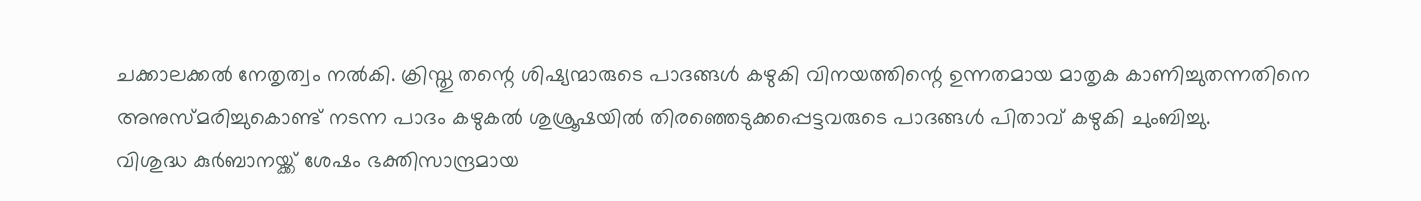ചക്കാലക്കല്‍ നേതൃത്വം നല്‍കി. ക്രിസ്തു തന്റെ ശിഷ്യന്മാരുടെ പാദങ്ങള്‍ കഴുകി വിനയത്തിന്റെ ഉന്നതമായ മാതൃക കാണിച്ചുതന്നതിനെ അനുസ്മരിച്ചുകൊണ്ട് നടന്ന പാദം കഴുകല്‍ ശുശ്രൂഷയില്‍ തിരഞ്ഞെടുക്കപ്പെട്ടവരുടെ പാദങ്ങള്‍ പിതാവ് കഴുകി ചുംബിച്ചു.
വിശുദ്ധ കുര്‍ബാനയ്ക്ക് ശേഷം ഭക്തിസാന്ദ്രമായ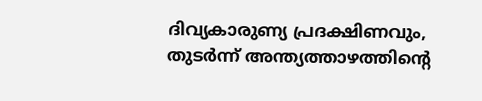ദിവ്യകാരുണ്യ പ്രദക്ഷിണവും, തുടര്‍ന്ന് അന്ത്യത്താഴത്തിന്റെ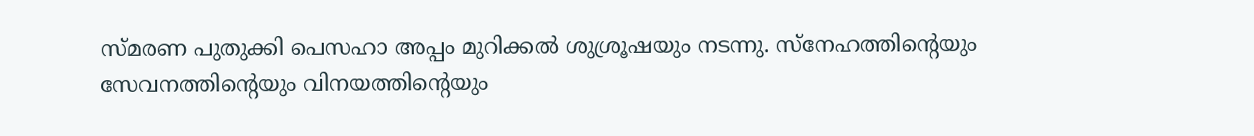സ്മരണ പുതുക്കി പെസഹാ അപ്പം മുറിക്കല്‍ ശുശ്രൂഷയും നടന്നു. സ്‌നേഹത്തിന്റെയും സേവനത്തിന്റെയും വിനയത്തിന്റെയും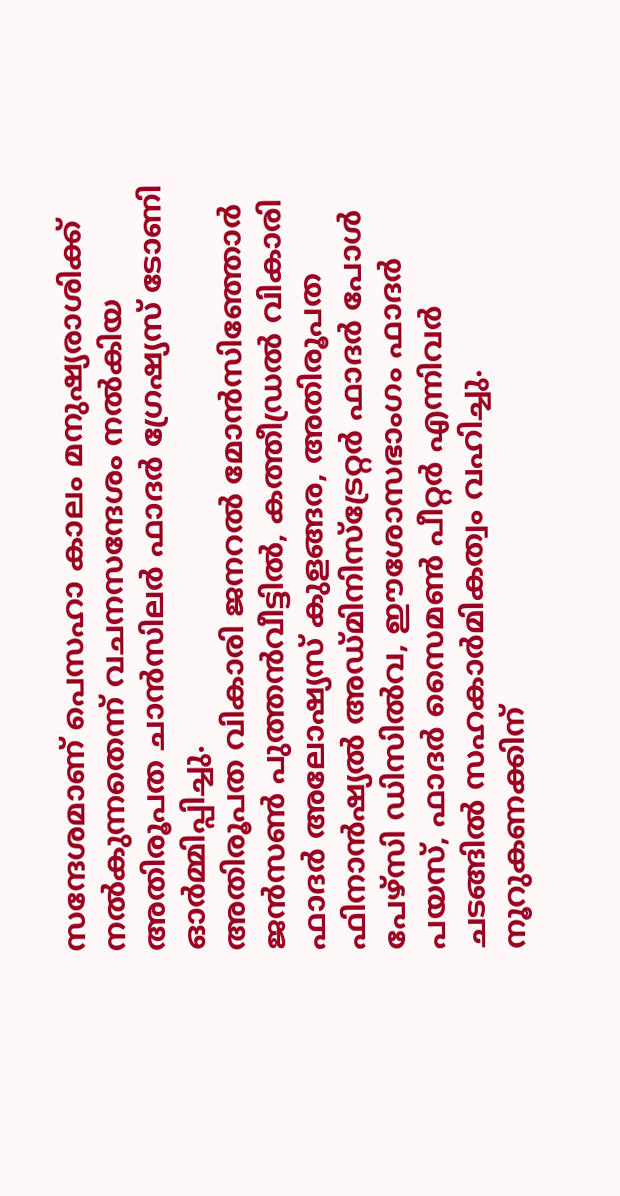സന്ദേശമാണ് പെസഹാ കാലം മനുഷ്യരാശിക്ക് നല്‍കുന്നതെന്ന് വചനസന്ദേശം നല്‍കിയ അതിരൂപത ചാന്‍സിലര്‍ ഫാദര്‍ ഗ്രേഷ്യസ് ടോണി ഓര്‍മ്മിപ്പിച്ചു.
അതിരൂപത വികാരി ജനറല്‍ മോന്‍സിഞ്ഞോര്‍ ജന്‍സണ്‍ പുത്തന്‍വീട്ടില്‍, കത്തീഡ്രല്‍ വികാരി ഫാദര്‍ അലോഷ്യസ് കുളങ്ങര, അതിരൂപത ഫിനാന്‍ഷ്യല്‍ അഡ്മിനിസ്‌ട്രേറ്റര്‍ ഫാദര്‍ പോള്‍ പേഴ്‌സി ഡിസില്‍വ, ഈശോസഭാംഗം ഫാദര്‍ പയസ്, ഫാദര്‍ സൈമണ്‍ പീറ്റര്‍ എന്നിവര്‍ ചടങ്ങില്‍ സഹകാര്‍മികത്വം വഹിച്ചു. നൂറുകണക്കിന്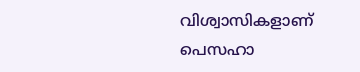വിശ്വാസികളാണ് പെസഹാ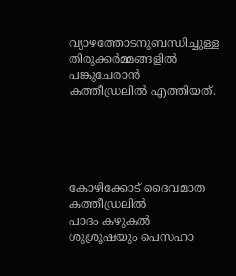വ്യാഴത്തോടനുബന്ധിച്ചുള്ള തിരുക്കര്‍മ്മങ്ങളില്‍ പങ്കുചേരാന്‍ കത്തീഡ്രലില്‍ എത്തിയത്.





കോഴിക്കോട് ദൈവമാത കത്തീഡ്രലില്‍
പാദം കഴുകല്‍ ശുശ്രൂഷയും പെസഹാ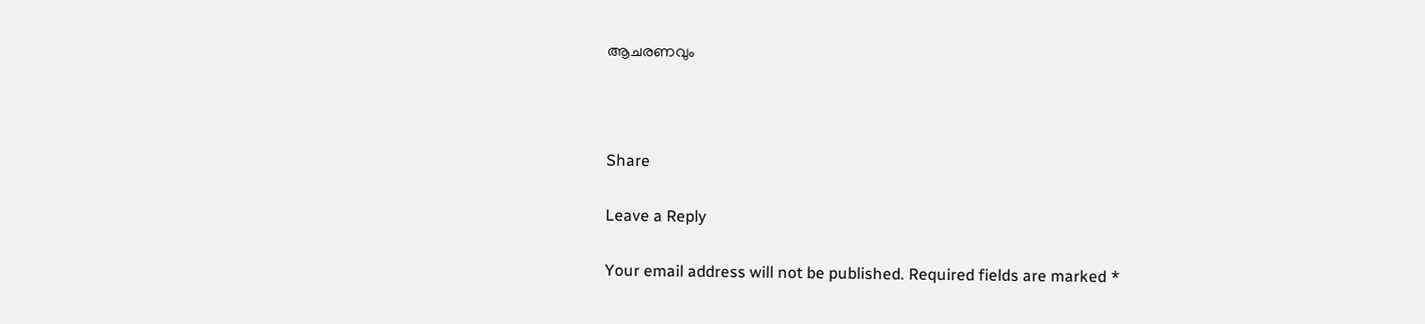ആചരണവും



Share

Leave a Reply

Your email address will not be published. Required fields are marked *